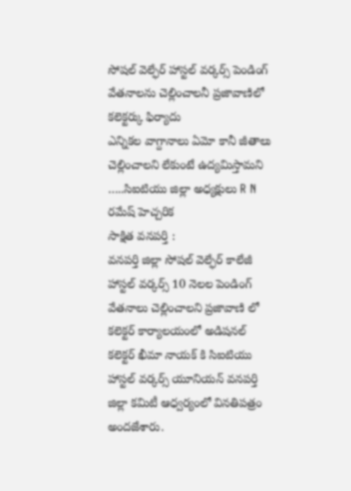సోషల్ వెల్ఫేర్ హాస్టల్ వర్కర్స్ పెండింగ్ వేతనాలను చెల్లించాలనీ ప్రజావాణిలో కలెక్టర్కు ఫిర్యాదు
ఎన్నికల వాగ్దానాలు ఏమో కానీ జీతాలు చెల్లించాలని లేకుంటే ఉద్యమిస్తామని …..సిఐటియు జిల్లా అధ్యక్షులు R N రమేష్ హెచ్చరిక
సాక్షిత వనపర్తి :
వనపర్తి జిల్లా సోషల్ వెల్ఫేర్ కాలేజీ హాస్టల్ వర్కర్స్ 10 నెలల పెండింగ్ వేతనాలు చెల్లించాలని ప్రజావాణి లో కలెక్టర్ కార్యాలయంలో అడిషనల్ కలెక్టర్ ఖీమా నాయక్ కి సిఐటియు హాస్టల్ వర్కర్స్ యూనియన్ వనపర్తి జిల్లా కమిటీ ఆధ్వర్యంలో వినతిపత్రం అందజేశారు.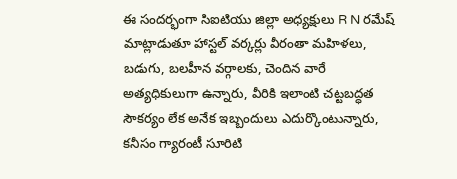ఈ సందర్భంగా సిఐటియు జిల్లా అధ్యక్షులు R N రమేష్ మాట్లాడుతూ హాస్టల్ వర్కర్లు వీరంతా మహిళలు, బడుగు, బలహీన వర్గాలకు, చెందిన వారే అత్యధికులుగా ఉన్నారు, వీరికి ఇలాంటి చట్టబద్ధత సౌకర్యం లేక అనేక ఇబ్బందులు ఎదుర్కొంటున్నారు, కనీసం గ్యారంటీ సూరిటి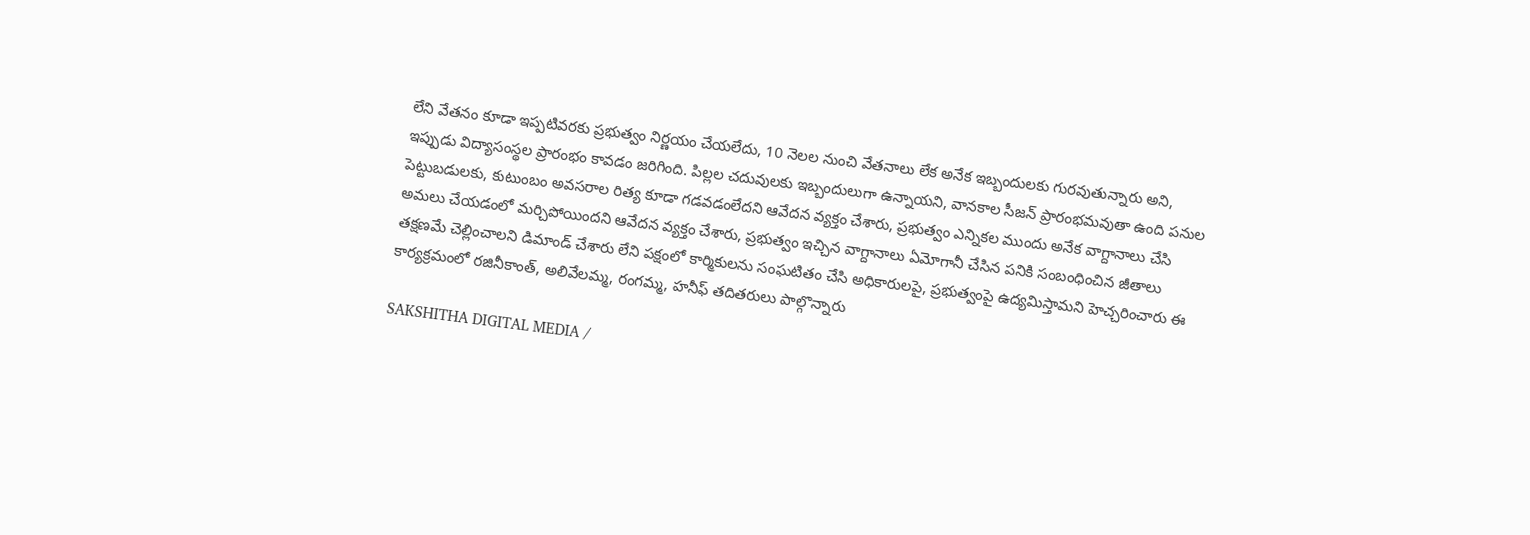లేని వేతనం కూడా ఇప్పటివరకు ప్రభుత్వం నిర్ణయం చేయలేదు, 10 నెలల నుంచి వేతనాలు లేక అనేక ఇబ్బందులకు గురవుతున్నారు అని, ఇప్పుడు విద్యాసంస్థల ప్రారంభం కావడం జరిగింది. పిల్లల చదువులకు ఇబ్బందులుగా ఉన్నాయని, వానకాల సీజన్ ప్రారంభమవుతా ఉంది పనుల పెట్టుబడులకు, కుటుంబం అవసరాల రిత్య కూడా గడవడంలేదని ఆవేదన వ్యక్తం చేశారు, ప్రభుత్వం ఎన్నికల ముందు అనేక వాగ్దానాలు చేసి అమలు చేయడంలో మర్చిపోయిందని ఆవేదన వ్యక్తం చేశారు, ప్రభుత్వం ఇచ్చిన వాగ్దానాలు ఏమోగానీ చేసిన పనికి సంబంధించిన జీతాలు తక్షణమే చెల్లించాలని డిమాండ్ చేశారు లేని పక్షంలో కార్మికులను సంఘటితం చేసి అధికారులపై, ప్రభుత్వంపై ఉద్యమిస్తామని హెచ్చరించారు ఈ కార్యక్రమంలో రజినీకాంత్, అలివేలమ్మ, రంగమ్మ, హనీఫ్ తదితరులు పాల్గొన్నారు

SAKSHITHA DIGITAL MEDIA /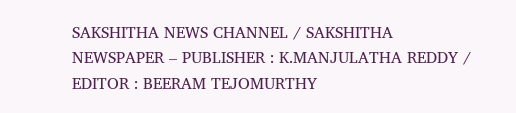SAKSHITHA NEWS CHANNEL / SAKSHITHA NEWSPAPER – PUBLISHER : K.MANJULATHA REDDY / EDITOR : BEERAM TEJOMURTHY